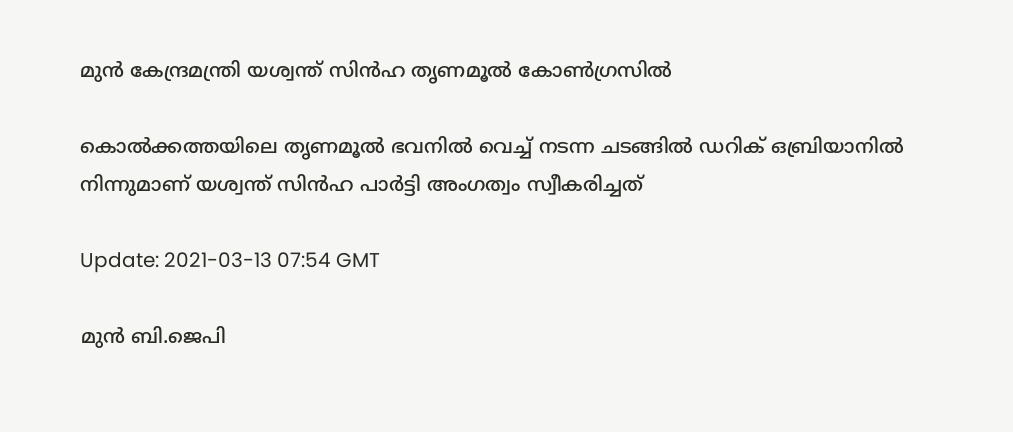മുന്‍ കേന്ദ്രമന്ത്രി യശ്വന്ത് സിന്‍ഹ തൃണമൂല്‍ കോണ്‍ഗ്രസില്‍

കൊൽക്കത്തയിലെ തൃണമൂൽ ഭവനിൽ വെച്ച് നടന്ന ചടങ്ങിൽ ഡറിക് ഒബ്രിയാനിൽ നിന്നുമാണ് യശ്വന്ത് സിൻഹ പാർട്ടി അംഗത്വം സ്വീകരിച്ചത്

Update: 2021-03-13 07:54 GMT

മുന്‍ ബി.ജെപി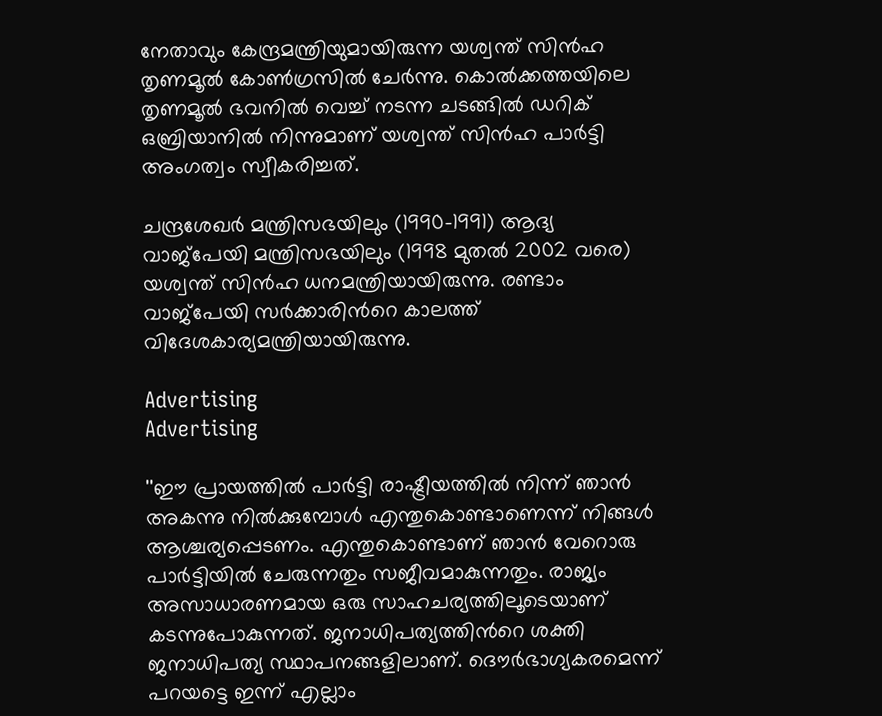നേതാവും കേന്ദ്രമന്ത്രിയുമായിരുന്ന യശ്വന്ത് സിൻഹ തൃണമൂൽ കോണ്‍ഗ്രസിൽ ചേർന്നു. കൊൽക്കത്തയിലെ തൃണമൂൽ ഭവനിൽ വെച്ച് നടന്ന ചടങ്ങിൽ ഡറിക് ഒബ്രിയാനിൽ നിന്നുമാണ് യശ്വന്ത് സിൻഹ പാർട്ടി അംഗത്വം സ്വീകരിച്ചത്.

ചന്ദ്രശേഖർ മന്ത്രിസഭയിലും (1990–1991) ആദ്യ വാജ്‌പേയി മന്ത്രിസഭയിലും (1998 മുതൽ 2002 വരെ) യശ്വന്ത് സിൻഹ ധനമന്ത്രിയായിരുന്നു. രണ്ടാം വാജ്‌പേയി സർക്കാരിന്‍റെ കാലത്ത് വിദേശകാര്യമന്ത്രിയായിരുന്നു.

Advertising
Advertising

''ഈ പ്രായത്തിൽ പാർട്ടി രാഷ്ട്രീയത്തിൽ നിന്ന് ഞാൻ അകന്നു നിൽക്കുമ്പോൾ എന്തുകൊണ്ടാണെന്ന് നിങ്ങൾ ആശ്ചര്യപ്പെടണം. എന്തുകൊണ്ടാണ് ഞാന്‍ വേറൊരു പാര്‍ട്ടിയില്‍ ചേരുന്നതും സജീവമാകുന്നതും. രാജ്യം അസാധാരണമായ ഒരു സാഹചര്യത്തിലൂടെയാണ് കടന്നുപോകുന്നത്. ജനാധിപത്യത്തിന്‍റെ ശക്തി ജനാധിപത്യ സ്ഥാപനങ്ങളിലാണ്. ദൌര്‍ഭാഗ്യകരമെന്ന് പറയട്ടെ ഇന്ന് എല്ലാം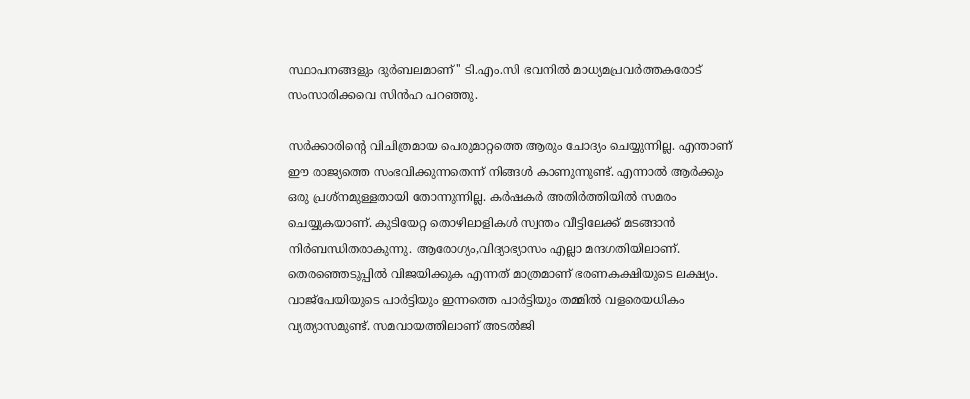സ്ഥാപനങ്ങളും ദുര്‍ബലമാണ്'' ടി.എം.സി ഭവനില്‍ മാധ്യമപ്രവര്‍ത്തകരോട് സംസാരിക്കവെ സിന്‍ഹ പറഞ്ഞു.

സര്‍ക്കാരിന്‍റെ വിചിത്രമായ പെരുമാറ്റത്തെ ആരും ചോദ്യം ചെയ്യുന്നില്ല. എന്താണ് ഈ രാജ്യത്തെ സംഭവിക്കുന്നതെന്ന് നിങ്ങള്‍ കാണുന്നുണ്ട്. എന്നാല്‍ ആര്‍ക്കും ഒരു പ്രശ്നമുള്ളതായി തോന്നുന്നില്ല. കര്‍ഷകര്‍ അതിര്‍ത്തിയില്‍ സമരം ചെയ്യുകയാണ്. കുടിയേറ്റ തൊഴിലാളികള്‍ സ്വന്തം വീട്ടിലേക്ക് മടങ്ങാന്‍ നിര്‍ബന്ധിതരാകുന്നു. ആരോഗ്യം,വിദ്യാഭ്യാസം എല്ലാ മന്ദഗതിയിലാണ്. തെരഞ്ഞെടുപ്പില്‍ വിജയിക്കുക എന്നത് മാത്രമാണ് ഭരണകക്ഷിയുടെ ലക്ഷ്യം. വാജ്പേയിയുടെ പാര്‍ട്ടിയും ഇന്നത്തെ പാര്‍ട്ടിയും തമ്മില്‍ വളരെയധികം വ്യത്യാസമുണ്ട്. സമവായത്തിലാണ് അടല്‍ജി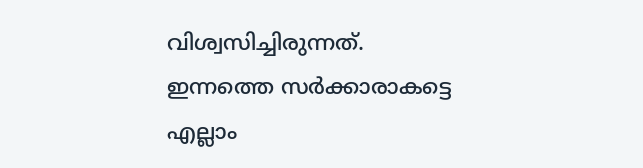വിശ്വസിച്ചിരുന്നത്. ഇന്നത്തെ സര്‍ക്കാരാകട്ടെ എല്ലാം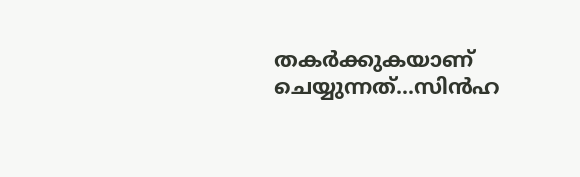തകര്‍ക്കുകയാണ് ചെയ്യുന്നത്...സിന്‍ഹ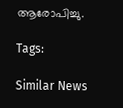ആരോപിച്ചു.

Tags:

Similar News